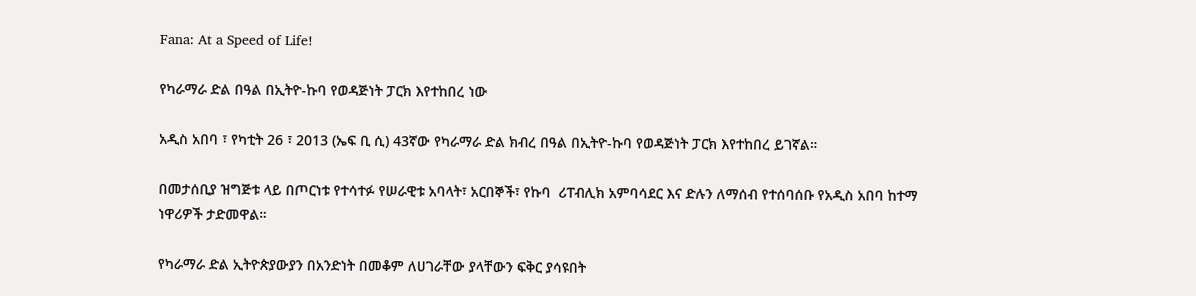Fana: At a Speed of Life!

የካራማራ ድል በዓል በኢትዮ-ኩባ የወዳጅነት ፓርክ እየተከበረ ነው

አዲስ አበባ ፣ የካቲት 26 ፣ 2013 (ኤፍ ቢ ሲ) 43ኛው የካራማራ ድል ክብረ በዓል በኢትዮ-ኩባ የወዳጅነት ፓርክ እየተከበረ ይገኛል።

በመታሰቢያ ዝግጅቱ ላይ በጦርነቱ የተሳተፉ የሠራዊቱ አባላት፣ አርበኞች፣ የኩባ  ሪፐብሊክ አምባሳደር እና ድሉን ለማሰብ የተሰባሰቡ የአዲስ አበባ ከተማ ነዋሪዎች ታድመዋል።

የካራማራ ድል ኢትዮጵያውያን በአንድነት በመቆም ለሀገራቸው ያላቸውን ፍቅር ያሳዩበት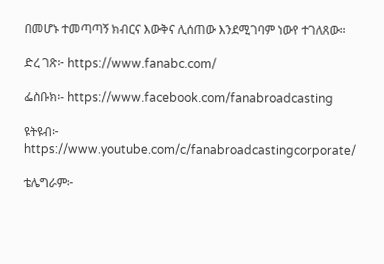በመሆኑ ተመጣጣኝ ክብርና እውቅና ሊሰጠው እንደሚገባም ነውየ ተገለጸው።

ድረ ገጽ፦ https://www.fanabc.com/

ፌስቡክ፡- https://www.facebook.com/fanabroadcasting

ዩትዩብ፦ https://www.youtube.com/c/fanabroadcastingcorporate/

ቴሌግራም፦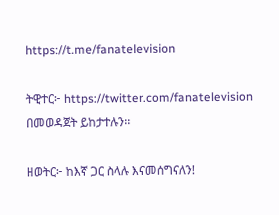https://t.me/fanatelevision

ትዊተር፦ https://twitter.com/fanatelevision በመወዳጀት ይከታተሉን፡፡

ዘወትር፦ ከእኛ ጋር ስላሉ እናመሰግናለን!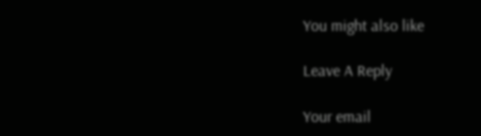You might also like

Leave A Reply

Your email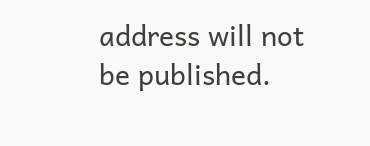address will not be published.